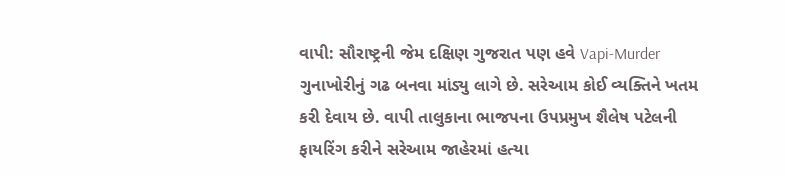વાપી: સૌરાષ્ટ્રની જેમ દક્ષિણ ગુજરાત પણ હવે Vapi-Murder ગુનાખોરીનું ગઢ બનવા માંડ્યુ લાગે છે. સરેઆમ કોઈ વ્યક્તિને ખતમ કરી દેવાય છે. વાપી તાલુકાના ભાજપના ઉપપ્રમુખ શૈલેષ પટેલની ફાયરિંગ કરીને સરેઆમ જાહેરમાં હત્યા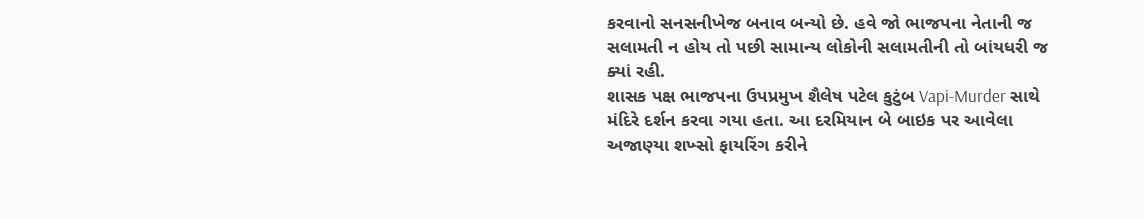કરવાનો સનસનીખેજ બનાવ બન્યો છે. હવે જો ભાજપના નેતાની જ સલામતી ન હોય તો પછી સામાન્ય લોકોની સલામતીની તો બાંયધરી જ ક્યાં રહી.
શાસક પક્ષ ભાજપના ઉપપ્રમુખ શૈલેષ પટેલ કુટુંબ Vapi-Murder સાથે મંદિરે દર્શન કરવા ગયા હતા. આ દરમિયાન બે બાઇક પર આવેલા અજાણ્યા શખ્સો ફાયરિંગ કરીને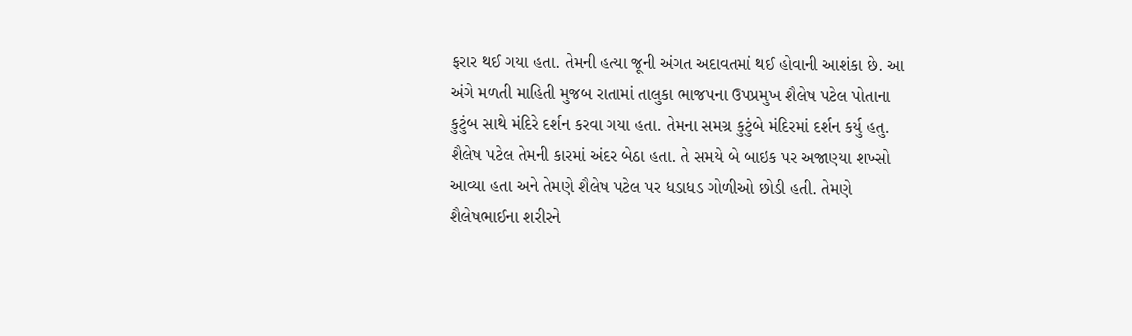ફરાર થઈ ગયા હતા. તેમની હત્યા જૂની અંગત અદાવતમાં થઈ હોવાની આશંકા છે. આ અંગે મળતી માહિતી મુજબ રાતામાં તાલુકા ભાજપના ઉપપ્રમુખ શૈલેષ પટેલ પોતાના કુટુંબ સાથે મંદિરે દર્શન કરવા ગયા હતા. તેમના સમગ્ર કુટુંબે મંદિરમાં દર્શન કર્યુ હતુ. શૈલેષ પટેલ તેમની કારમાં અંદર બેઠા હતા. તે સમયે બે બાઇક પર અજાણ્યા શખ્સો આવ્યા હતા અને તેમણે શૈલેષ પટેલ પર ધડાધડ ગોળીઓ છોડી હતી. તેમણે શૈલેષભાઈના શરીરને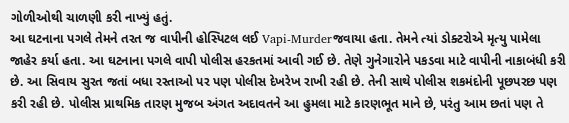ગોળીઓથી ચાળણી કરી નાખ્યું હતું.
આ ઘટનાના પગલે તેમને તરત જ વાપીની હોસ્પિટલ લઈ Vapi-Murderજવાયા હતા. તેમને ત્યાં ડોક્ટરોએ મૃત્યુ પામેલા જાહેર કર્યા હતા. આ ઘટનાના પગલે વાપી પોલીસ હરકતમાં આવી ગઈ છે. તેણે ગુનેગારોને પકડવા માટે વાપીની નાકાબંધી કરી છે. આ સિવાય સુરત જતાં બધા રસ્તાઓ પર પણ પોલીસ દેખરેખ રાખી રહી છે. તેની સાથે પોલીસ શકમંદોની પૂછપરછ પણ કરી રહી છે. પોલીસ પ્રાથમિક તારણ મુજબ અંગત અદાવતને આ હુમલા માટે કારણભૂત માને છે, પરંતુ આમ છતાં પણ તે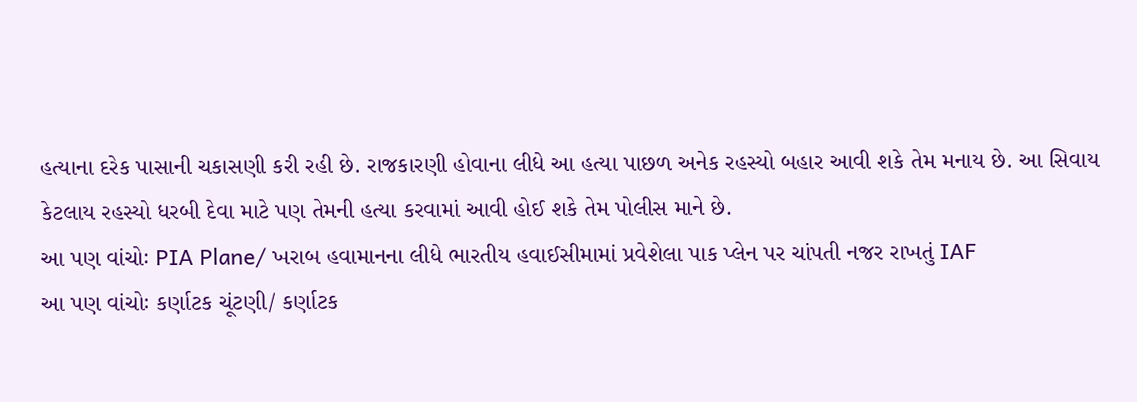હત્યાના દરેક પાસાની ચકાસણી કરી રહી છે. રાજકારણી હોવાના લીધે આ હત્યા પાછળ અનેક રહસ્યો બહાર આવી શકે તેમ મનાય છે. આ સિવાય કેટલાય રહસ્યો ધરબી દેવા માટે પણ તેમની હત્યા કરવામાં આવી હોઈ શકે તેમ પોલીસ માને છે.
આ પણ વાંચોઃ PIA Plane/ ખરાબ હવામાનના લીધે ભારતીય હવાઈસીમામાં પ્રવેશેલા પાક પ્લેન પર ચાંપતી નજર રાખતું IAF
આ પણ વાંચોઃ કર્ણાટક ચૂંટણી/ કર્ણાટક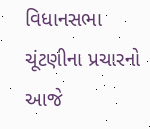વિધાનસભા ચૂંટણીના પ્રચારનો આજે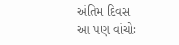અંતિમ દિવસ
આ પણ વાંચોઃ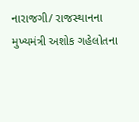નારાજગી/ રાજસ્થાનના મુખ્યમંત્રી અશોક ગહેલોતના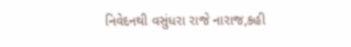નિવેદનથી વસુંધરા રાજે નારાજ,કહી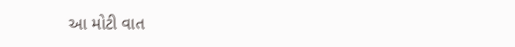આ મોટી વાત